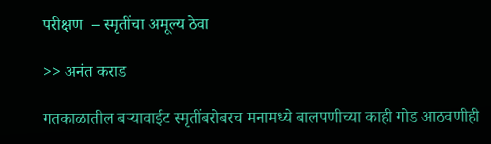परीक्षण  – स्मृतींचा अमूल्य ठेवा

>> अनंत कराड

गतकाळातील बऱ्यावाईट स्मृतींबरोबरच मनामध्ये बालपणीच्या काही गोड आठवणीही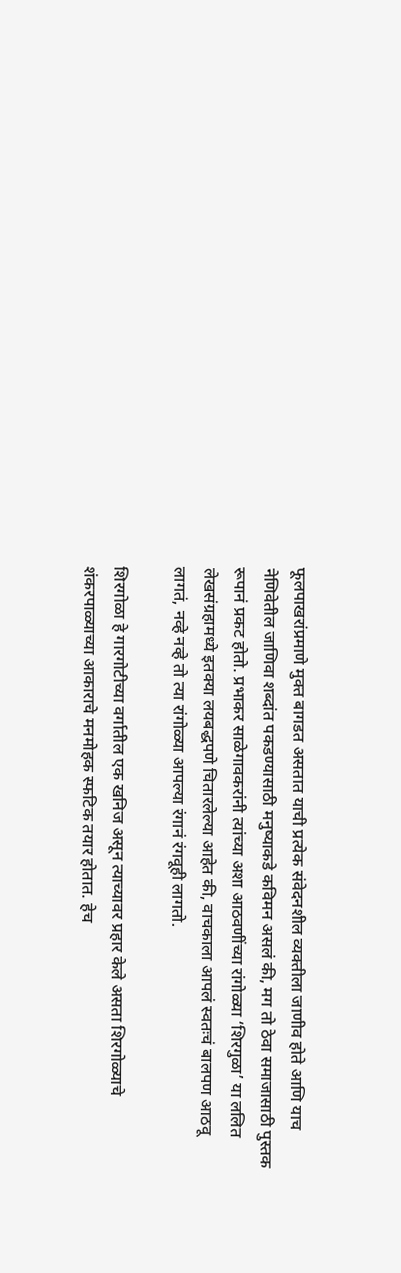फूलपाखरांप्रमाणे मुक्त बागडत असतात याची प्रत्येक संवेदनशील व्यक्तीला जाणीव होते आणि याच नेणिवेतील जाणिवा शब्दांत पकडण्यासाठी मनुष्याकडे कविमन असलं की, मग तो ठेवा समाजासाठी पुस्तक रूपानं प्रकट होतो. प्रभाकर साळेगावकरांनी त्यांच्या अशा आठवणींच्या रांगोळ्या ‘शिरगुळा’ या ललित लेखसंग्रहामध्ये इतक्या लयबद्धपणे चितारलेल्या आहेत की, वाचकाला आपलं स्वतःचं बालपण आठवू लागतं, नव्हे नव्हे तो त्या रांगोळ्या आपल्या रंगानं रंगवूही लागतो.

शिरगोळा हे गारगोटीच्या वर्गातील एक खनिज असून त्याच्यावर प्रहार केले असता शिरगोळ्याचे शंकरपाळ्याच्या आकाराचे मनमोहक स्फटिक तयार होतात. हेच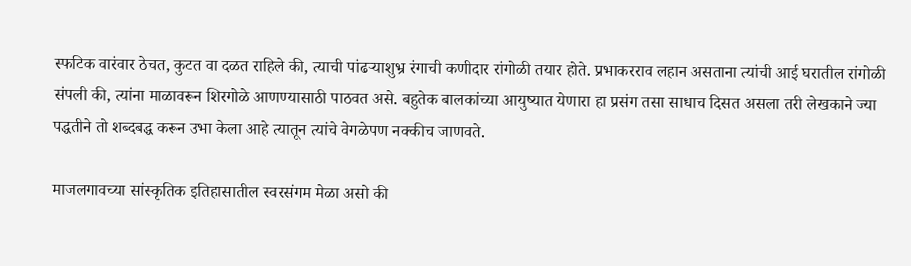स्फटिक वारंवार ठेचत, कुटत वा दळत राहिले की, त्याची पांढऱ्याशुभ्र रंगाची कणीदार रांगोळी तयार होते. प्रभाकरराव लहान असताना त्यांची आई घरातील रांगोळी संपली की, त्यांना माळावरून शिरगोळे आणण्यासाठी पाठवत असे. बहुतेक बालकांच्या आयुष्यात येणारा हा प्रसंग तसा साधाच दिसत असला तरी लेखकाने ज्या पद्धतीने तो शब्दबद्ध करून उभा केला आहे त्यातून त्यांचे वेगळेपण नक्कीच जाणवते.

माजलगावच्या सांस्कृतिक इतिहासातील स्वरसंगम मेळा असो की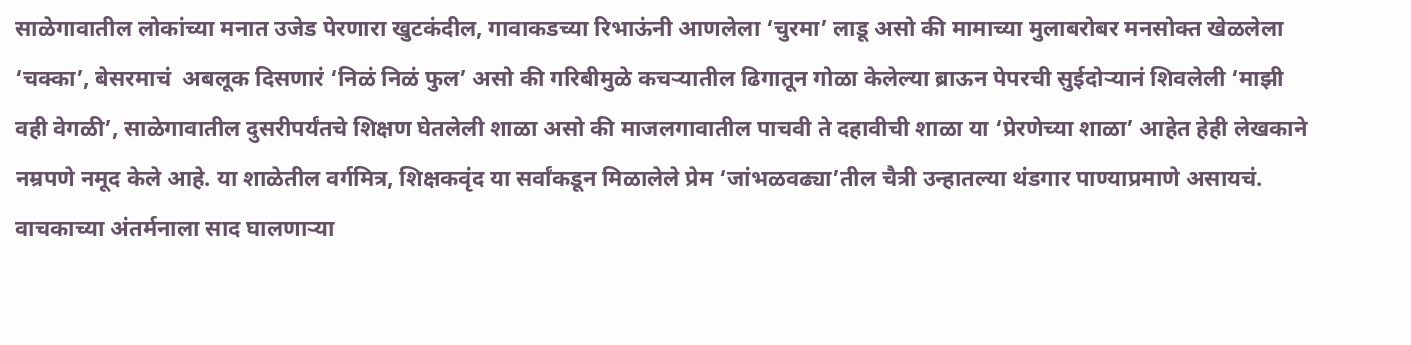साळेगावातील लोकांच्या मनात उजेड पेरणारा खुटकंदील, गावाकडच्या रिभाऊंनी आणलेला ‘चुरमा’ लाडू असो की मामाच्या मुलाबरोबर मनसोक्त खेळलेला ‘चक्का’, बेसरमाचं  अबलूक दिसणारं ‘निळं निळं फुल’ असो की गरिबीमुळे कचऱ्यातील ढिगातून गोळा केलेल्या ब्राऊन पेपरची सुईदोऱ्यानं शिवलेली ‘माझी वही वेगळी’, साळेगावातील दुसरीपर्यंतचे शिक्षण घेतलेली शाळा असो की माजलगावातील पाचवी ते दहावीची शाळा या ‘प्रेरणेच्या शाळा’ आहेत हेही लेखकाने नम्रपणे नमूद केले आहे. या शाळेतील वर्गमित्र, शिक्षकवृंद या सर्वांकडून मिळालेले प्रेम ‘जांभळवढ्या’तील चैत्री उन्हातल्या थंडगार पाण्याप्रमाणे असायचं. वाचकाच्या अंतर्मनाला साद घालणाऱ्या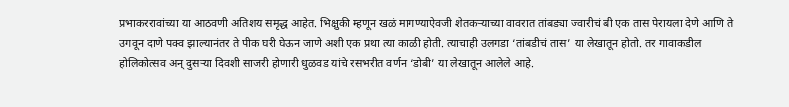प्रभाकररावांच्या या आठवणी अतिशय समृद्ध आहेत. भिक्षुकी म्हणून खळं मागण्याऐवजी शेतकऱ्याच्या वावरात तांबड्या ज्वारीचं बी एक तास पेरायला देणे आणि ते उगवून दाणे पक्व झाल्यानंतर ते पीक घरी घेऊन जाणे अशी एक प्रथा त्या काळी होती. त्याचाही उलगडा ‘तांबडीचं तास’ या लेखातून होतो. तर गावाकडील होलिकोत्सव अन् दुसऱ्या दिवशी साजरी होणारी धुळवड यांचे रसभरीत वर्णन ‘डोबी’ या लेखातून आलेले आहे.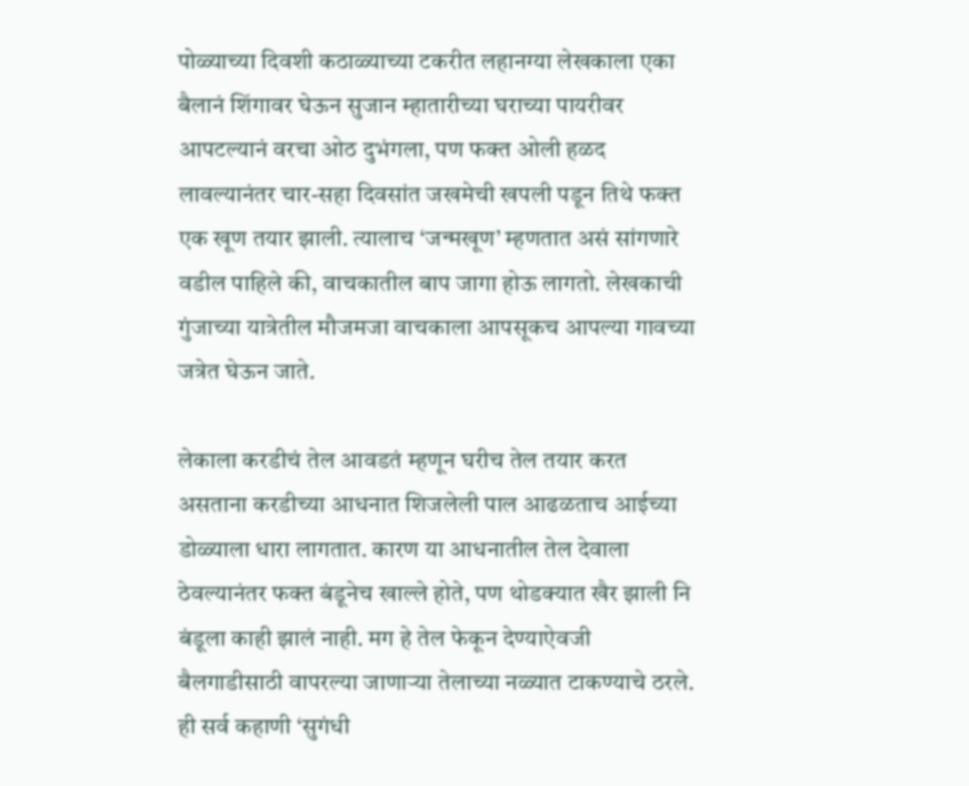पोळ्याच्या दिवशी कठाळ्याच्या टकरीत लहानग्या लेखकाला एका बैलानं शिंगावर घेऊन सुजान म्हातारीच्या घराच्या पायरीवर आपटल्यानं वरचा ओठ दुभंगला, पण फक्त ओली हळद लावल्यानंतर चार-सहा दिवसांत जखमेची खपली पडून तिथे फक्त एक खूण तयार झाली. त्यालाच ‘जन्मखूण’ म्हणतात असं सांगणारे वडील पाहिले की, वाचकातील बाप जागा होऊ लागतो. लेखकाची गुंजाच्या यात्रेतील मौजमजा वाचकाला आपसूकच आपल्या गावच्या जत्रेत घेऊन जाते.

लेकाला करडीचं तेल आवडतं म्हणून घरीच तेल तयार करत असताना करडीच्या आधनात शिजलेली पाल आढळताच आईच्या डोळ्याला धारा लागतात. कारण या आधनातील तेल देवाला ठेवल्यानंतर फक्त बंडूनेच खाल्ले होते, पण थोडक्यात खैर झाली नि बंडूला काही झालं नाही. मग हे तेल फेकून देण्याऐवजी बैलगाडीसाठी वापरल्या जाणाऱ्या तेलाच्या नळ्यात टाकण्याचे ठरले. ही सर्व कहाणी ‘सुगंधी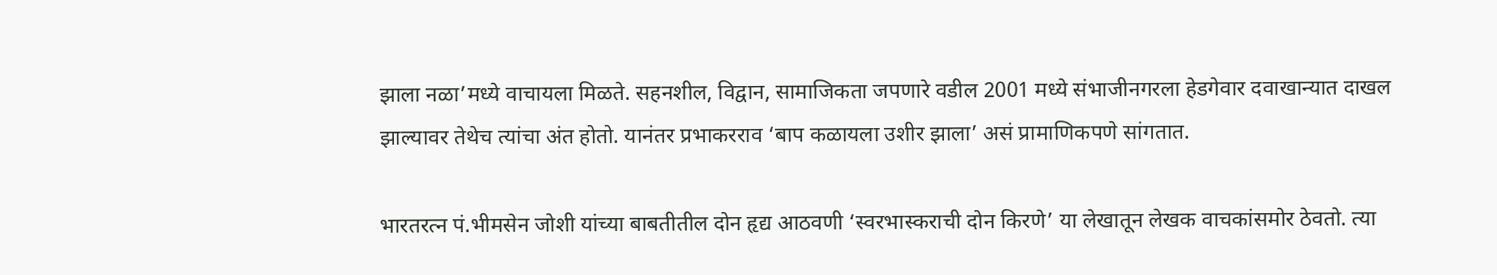झाला नळा’मध्ये वाचायला मिळते. सहनशील, विद्वान, सामाजिकता जपणारे वडील 2001 मध्ये संभाजीनगरला हेडगेवार दवाखान्यात दाखल झाल्यावर तेथेच त्यांचा अंत होतो. यानंतर प्रभाकरराव ‘बाप कळायला उशीर झाला’ असं प्रामाणिकपणे सांगतात.

भारतरत्न पं.भीमसेन जोशी यांच्या बाबतीतील दोन हृद्य आठवणी ‘स्वरभास्कराची दोन किरणे’ या लेखातून लेखक वाचकांसमोर ठेवतो. त्या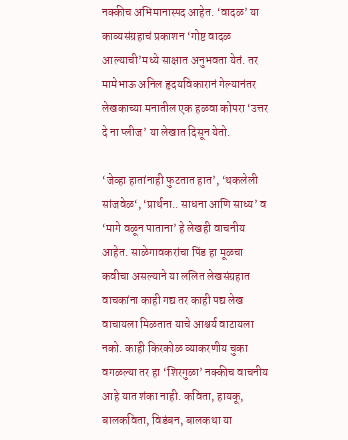नक्कीच अभिमानास्पद आहेत. ‘वादळ’ या काव्यसंग्रहाचं प्रकाशन ‘गोष्ट वादळ आल्याची’मध्ये साक्षात अनुभवता येतं. तर मामेभाऊ अनिल हृदयविकारानं गेल्यानंतर लेखकाच्या मनातील एक हळवा कोपरा ‘उत्तर दे ना प्लीज’ या लेखात दिसून येतो.

‘जेव्हा हातांनाही फुटतात हात’, ‘थकलेली सांजवेळ‘, ‘प्रार्थना.. साधना आणि साध्य’ व ‘मागे वळून पाताना’ हे लेखही वाचनीय आहेत. साळेगावकरांचा पिंड हा मूळचा कवीचा असल्याने या ललित लेखसंग्रहात वाचकांना काही गद्य तर काही पद्य लेख वाचायला मिळतात याचे आश्चर्य वाटायला नको. काही किरकोळ व्याकरणीय चुका वगळल्या तर हा ‘शिरगुळा’ नक्कीच वाचनीय आहे यात शंका नाही. कविता, हायकू, बालकविता, विडंबन, बालकथा या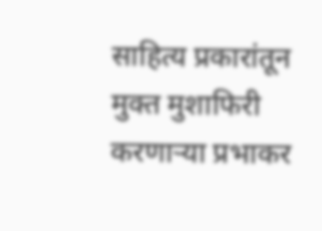साहित्य प्रकारांतून मुक्त मुशाफिरी करणाऱ्या प्रभाकर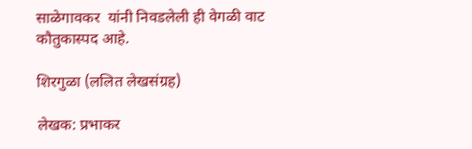साळेगावकर  यांनी निवडलेली ही वेगळी वाट कौतुकास्पद आहे.

शिरगुळा (ललित लेखसंग्रह)

लेखक: प्रभाकर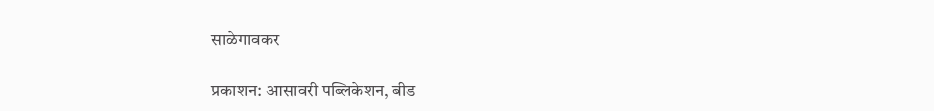साळेगावकर

प्रकाशन: आसावरी पब्लिकेशन, बीड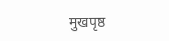मुखपृष्ठ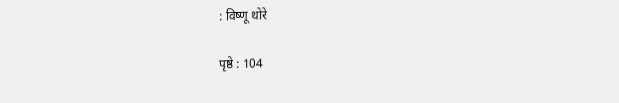: विष्णू थोरे

पृष्ठे : 104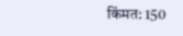किंमत: 150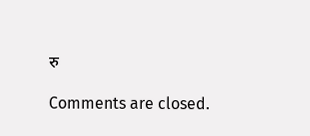रु

Comments are closed.